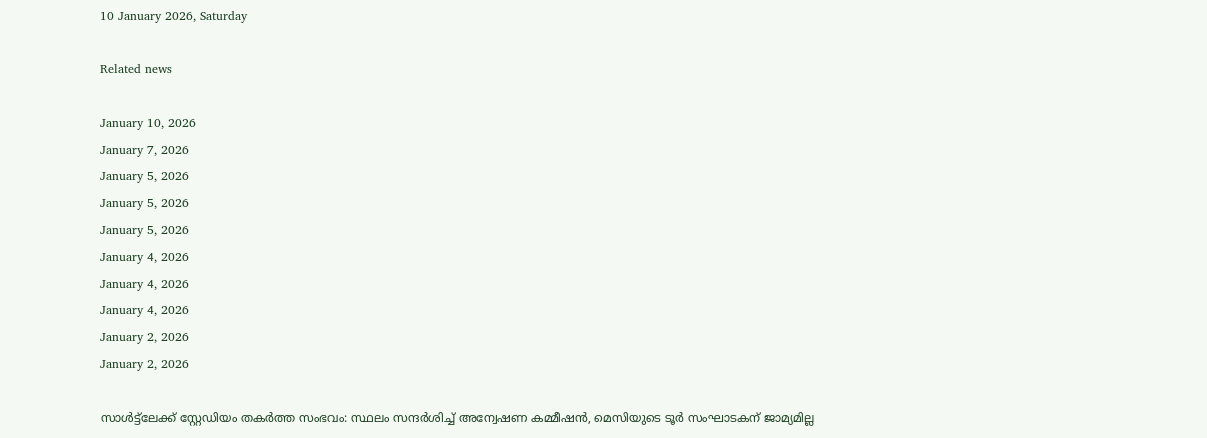10 January 2026, Saturday

Related news

January 10, 2026
January 7, 2026
January 5, 2026
January 5, 2026
January 5, 2026
January 4, 2026
January 4, 2026
January 4, 2026
January 2, 2026
January 2, 2026

സാൾട്ട്ലേക്ക് സ്റ്റേഡിയം തകർത്ത സംഭവം: സ്ഥലം സന്ദർശിച്ച് അന്വേഷണ കമ്മീഷൻ, മെസിയുടെ ടൂർ സംഘാടകന് ജാമ്യമില്ല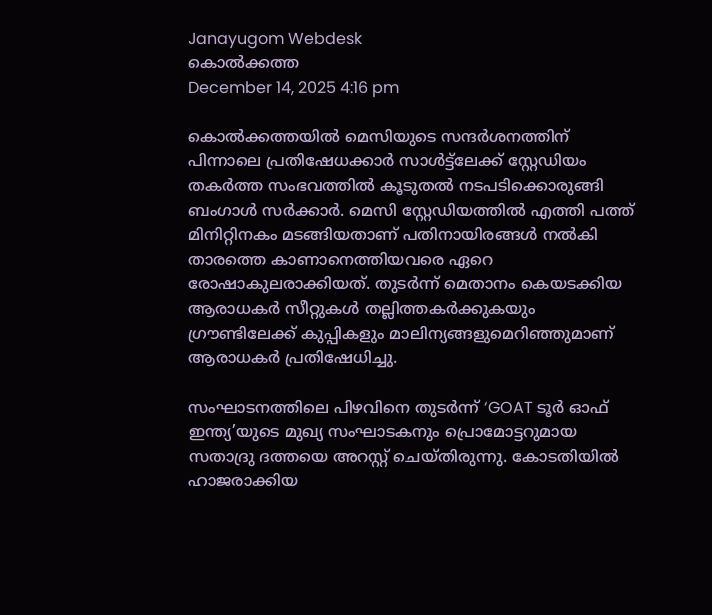Janayugom Webdesk
കൊൽക്കത്ത
December 14, 2025 4:16 pm

കൊൽക്കത്തയിൽ മെസിയുടെ സന്ദർശനത്തിന് പിന്നാലെ പ്രതിഷേധക്കാർ സാൾട്ട്ലേക്ക് സ്റ്റേഡിയം തകര്‍ത്ത സംഭവത്തിൽ കൂടുതൽ നടപടിക്കൊരുങ്ങി ബംഗാൾ സർക്കാർ. മെസി സ്റ്റേഡിയത്തിൽ എത്തി പത്ത് മിനിറ്റിനകം മടങ്ങിയതാണ് പതിനായിരങ്ങൾ നൽകി താരത്തെ കാണാനെത്തിയവരെ ഏറെ രോഷാകുലരാക്കിയത്. തുടർന്ന് മെതാനം കെയടക്കിയ ആരാധകർ സീറ്റുകൾ തല്ലിത്തകർക്കുകയും ഗ്രൗണ്ടിലേക്ക് കുപ്പികളും മാലിന്യങ്ങളുമെറിഞ്ഞുമാണ് ആരാധകർ പ്രതിഷേധിച്ചു.

സംഘാടനത്തിലെ പിഴവിനെ തുടർന്ന് ‘GOAT ടൂർ ഓഫ് ഇന്ത്യ’യുടെ മുഖ്യ സംഘാടകനും പ്രൊമോട്ടറുമായ സതാദ്രു ദത്തയെ അറസ്റ്റ് ചെയ്തിരുന്നു. കോടതിയിൽ ഹാജരാക്കിയ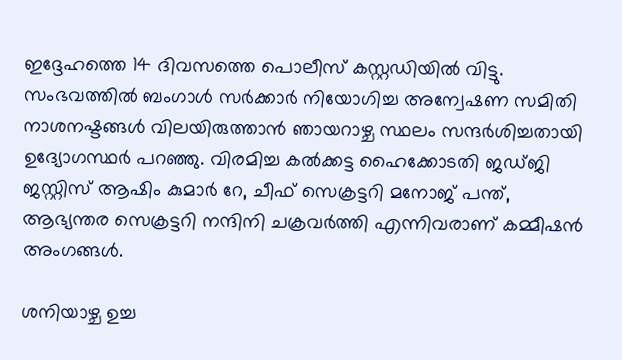ഇദ്ദേഹത്തെ 14 ദിവസത്തെ പൊലീസ് കസ്റ്റഡിയിൽ വിട്ടു. സംഭവത്തിൽ ബംഗാൾ സർക്കാർ നിയോഗിച്ച അന്വേഷണ സമിതി നാശനഷ്ടങ്ങൾ വിലയിരുത്താൻ ഞായറാഴ്ച സ്ഥലം സന്ദർശിച്ചതായി ഉദ്യോഗസ്ഥർ പറഞ്ഞു. വിരമിച്ച കൽക്കട്ട ഹൈക്കോടതി ജഡ്ജി ജസ്റ്റിസ് ആഷിം കുമാർ റേ, ചീഫ് സെക്രട്ടറി മനോജ് പന്ത്, ആഭ്യന്തര സെക്രട്ടറി നന്ദിനി ചക്രവർത്തി എന്നിവരാണ് കമ്മീഷൻ അംഗങ്ങൾ.

ശനിയാഴ്ച ഉച്ച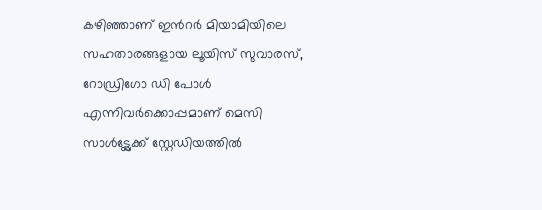കഴിഞ്ഞാണ് ഇന്‍റർ മിയാമിയിലെ സഹതാരങ്ങളായ ലൂയിസ് സുവാരസ്, റോഡ്രിഗോ ഡി പോൾ എന്നിവർക്കൊപ്പമാണ് മെസി സാൾട്ട്ലേക്ക് സ്റ്റേഡിയത്തിൽ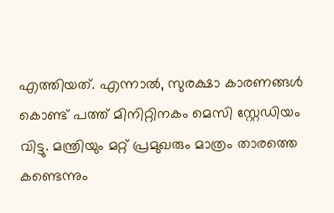എത്തിയത്. എന്നാൽ, സുരക്ഷാ കാരണങ്ങള്‍ കൊണ്ട് പത്ത് മിനിറ്റിനകം മെസി സ്റ്റേഡിയം വിട്ടു. മന്ത്രിയും മറ്റ് പ്രമുഖരും മാത്രം താരത്തെ കണ്ടെന്നും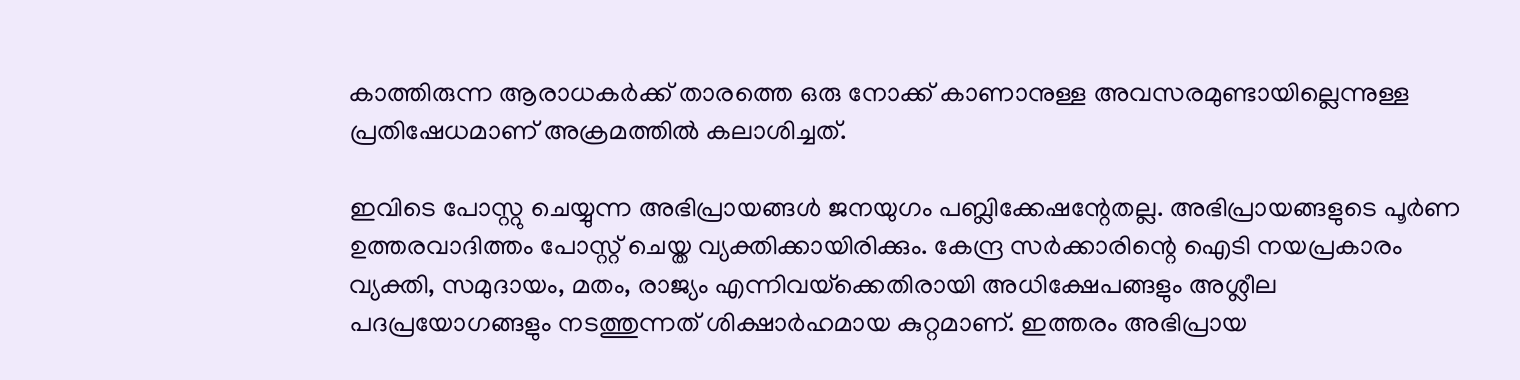കാത്തിരുന്ന ആരാധകർക്ക് താരത്തെ ഒരു നോക്ക് കാണാനുള്ള അവസരമുണ്ടായില്ലെന്നുള്ള പ്രതിഷേധമാണ് അക്രമത്തില്‍ കലാശിച്ചത്.

ഇവിടെ പോസ്റ്റു ചെയ്യുന്ന അഭിപ്രായങ്ങള്‍ ജനയുഗം പബ്ലിക്കേഷന്റേതല്ല. അഭിപ്രായങ്ങളുടെ പൂര്‍ണ ഉത്തരവാദിത്തം പോസ്റ്റ് ചെയ്ത വ്യക്തിക്കായിരിക്കും. കേന്ദ്ര സര്‍ക്കാരിന്റെ ഐടി നയപ്രകാരം വ്യക്തി, സമുദായം, മതം, രാജ്യം എന്നിവയ്‌ക്കെതിരായി അധിക്ഷേപങ്ങളും അശ്ലീല പദപ്രയോഗങ്ങളും നടത്തുന്നത് ശിക്ഷാര്‍ഹമായ കുറ്റമാണ്. ഇത്തരം അഭിപ്രായ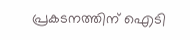പ്രകടനത്തിന് ഐടി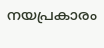നയപ്രകാരം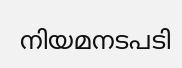നിയമനടപടി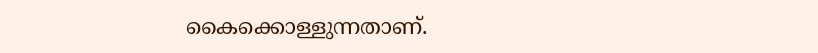കൈക്കൊള്ളുന്നതാണ്.